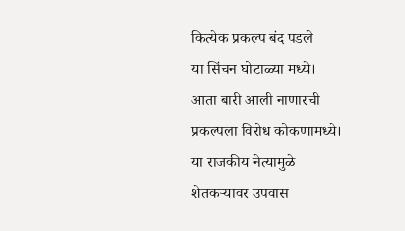कित्येक प्रकल्प बंद पडले
या सिंचन घोटाळ्या मध्ये।
आता बारी आली नाणारची
प्रकल्पला विरोध कोकणामध्ये।
या राजकीय नेत्यामुळे
शेतकऱ्यावर उपवास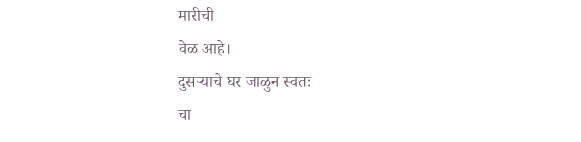मारीची
वेळ आहे।
दुसऱ्याचे घर जाळुन स्वतः
चा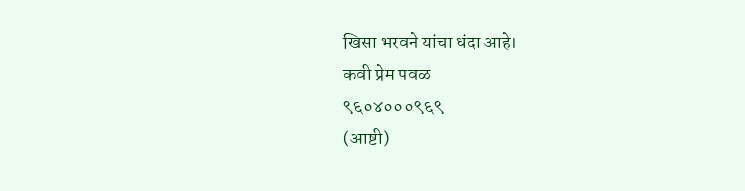खिसा भरवने यांचा धंदा आहे।
कवी प्रेम पवळ
९६०४०००९६९
(आष्टी)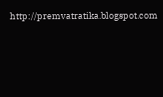http://premvatratika.blogspot.com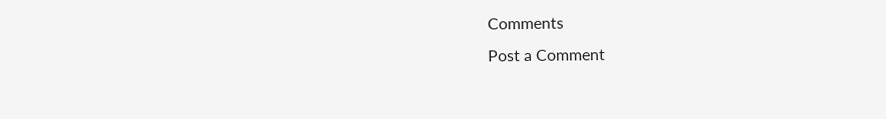Comments
Post a Comment